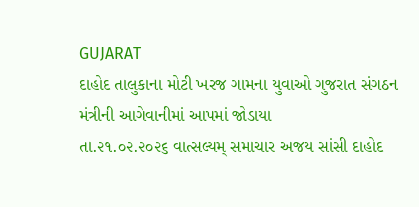GUJARAT
દાહોદ તાલુકાના મોટી ખરજ ગામના યુવાઓ ગુજરાત સંગઠન મંત્રીની આગેવાનીમાં આપમાં જોડાયા
તા.૨૧.૦૨.૨૦૨૬ વાત્સલ્યમ્ સમાચાર અજય સાંસી દાહોદ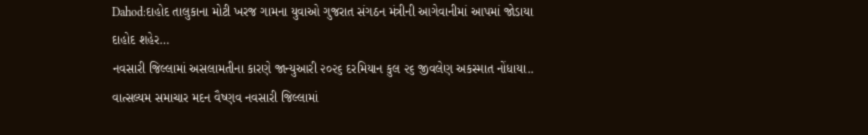Dahod:દાહોદ તાલુકાના મોટી ખરજ ગામના યુવાઓ ગુજરાત સંગઠન મંત્રીની આગેવાનીમાં આપમાં જોડાયા દાહોદ શહેર…
નવસારી જિલ્લામાં અસલામતીના કારણે જાન્યુઆરી ૨૦૨૬ દરમિયાન કુલ ૨૬ જીવલેણ અકસ્માત નોંધાયા..
વાત્સલ્યમ સમાચાર મદન વૈષ્ણવ નવસારી જિલ્લામાં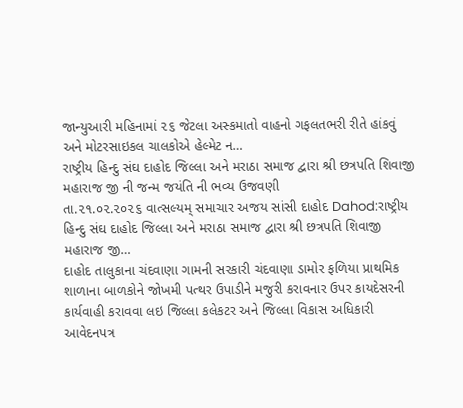જાન્યુઆરી મહિનામાં ૨૬ જેટલા અસ્કમાતો વાહનો ગફલતભરી રીતે હાંકવું અને મોટરસાઇકલ ચાલકોએ હેલ્મેટ ન…
રાષ્ટ્રીય હિન્દુ સંઘ દાહોદ જિલ્લા અને મરાઠા સમાજ દ્વારા શ્રી છત્રપતિ શિવાજી મહારાજ જી ની જન્મ જયંતિ ની ભવ્ય ઉજવણી
તા.૨૧.૦૨.૨૦૨૬ વાત્સલ્યમ્ સમાચાર અજય સાંસી દાહોદ Dahod:રાષ્ટ્રીય હિન્દુ સંઘ દાહોદ જિલ્લા અને મરાઠા સમાજ દ્વારા શ્રી છત્રપતિ શિવાજી મહારાજ જી…
દાહોદ તાલુકાના ચંદવાણા ગામની સરકારી ચંદવાણા ડામોર ફળિયા પ્રાથમિક શાળાના બાળકોને જોખમી પત્થર ઉપાડીને મજુરી કરાવનાર ઉપર કાયદેસરની કાર્યવાહી કરાવવા લઇ જિલ્લા કલેકટર અને જિલ્લા વિકાસ અધિકારી આવેદનપત્ર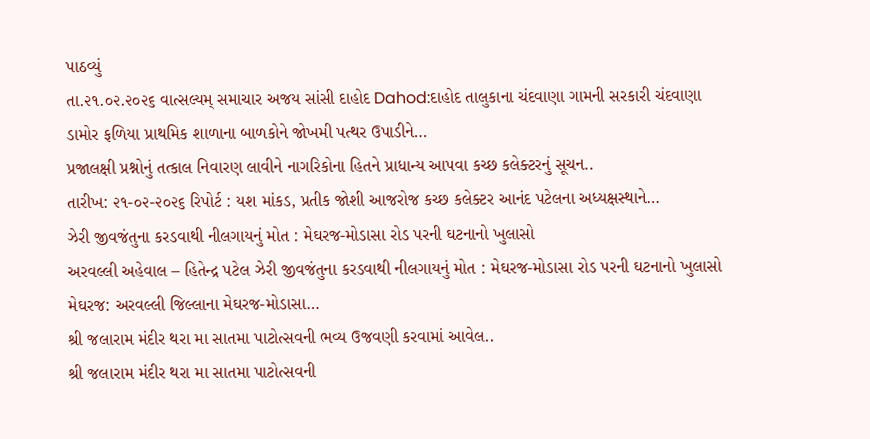પાઠવ્યું
તા.૨૧.૦૨.૨૦૨૬ વાત્સલ્યમ્ સમાચાર અજય સાંસી દાહોદ Dahod:દાહોદ તાલુકાના ચંદવાણા ગામની સરકારી ચંદવાણા ડામોર ફળિયા પ્રાથમિક શાળાના બાળકોને જોખમી પત્થર ઉપાડીને…
પ્રજાલક્ષી પ્રશ્નોનું તત્કાલ નિવારણ લાવીને નાગરિકોના હિતને પ્રાધાન્ય આપવા કચ્છ કલેક્ટરનું સૂચન..
તારીખ: ૨૧-૦૨-૨૦૨૬ રિપોર્ટ : યશ માંકડ, પ્રતીક જોશી આજરોજ કચ્છ કલેક્ટર આનંદ પટેલના અધ્યક્ષસ્થાને…
ઝેરી જીવજંતુના કરડવાથી નીલગાયનું મોત : મેઘરજ-મોડાસા રોડ પરની ઘટનાનો ખુલાસો
અરવલ્લી અહેવાલ – હિતેન્દ્ર પટેલ ઝેરી જીવજંતુના કરડવાથી નીલગાયનું મોત : મેઘરજ-મોડાસા રોડ પરની ઘટનાનો ખુલાસો મેઘરજ: અરવલ્લી જિલ્લાના મેઘરજ-મોડાસા…
શ્રી જલારામ મંદીર થરા મા સાતમા પાટોત્સવની ભવ્ય ઉજવણી કરવામાં આવેલ..
શ્રી જલારામ મંદીર થરા મા સાતમા પાટોત્સવની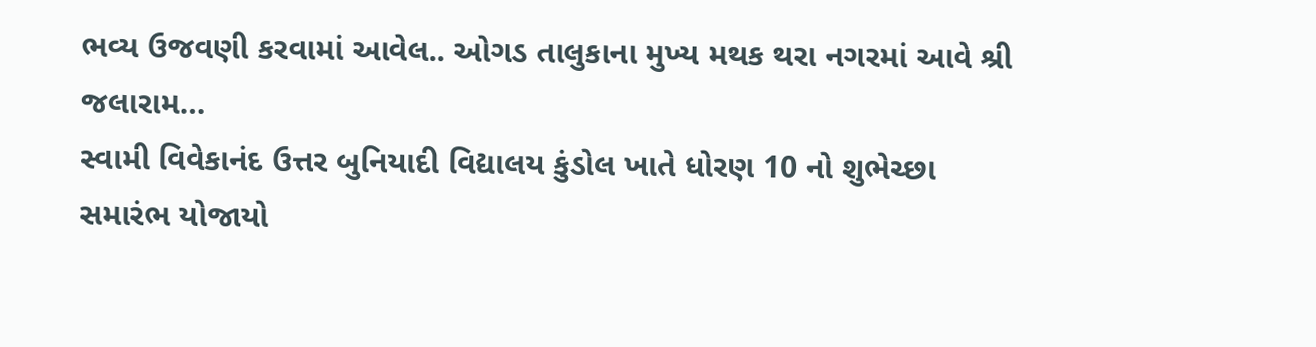ભવ્ય ઉજવણી કરવામાં આવેલ.. ઓગડ તાલુકાના મુખ્ય મથક થરા નગરમાં આવે શ્રી જલારામ…
સ્વામી વિવેકાનંદ ઉત્તર બુનિયાદી વિદ્યાલય કુંડોલ ખાતે ધોરણ 10 નો શુભેચ્છા સમારંભ યોજાયો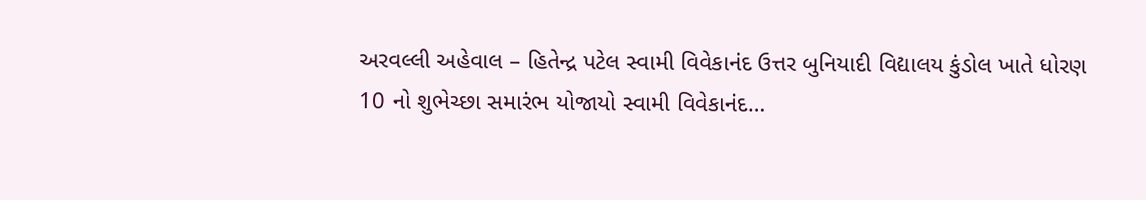અરવલ્લી અહેવાલ – હિતેન્દ્ર પટેલ સ્વામી વિવેકાનંદ ઉત્તર બુનિયાદી વિદ્યાલય કુંડોલ ખાતે ધોરણ 10 નો શુભેચ્છા સમારંભ યોજાયો સ્વામી વિવેકાનંદ…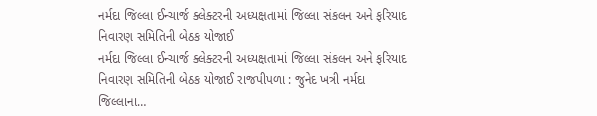નર્મદા જિલ્લા ઈન્ચાર્જ ક્લેક્ટરની અધ્યક્ષતામાં જિલ્લા સંકલન અને ફરિયાદ નિવારણ સમિતિની બેઠક યોજાઈ
નર્મદા જિલ્લા ઈન્ચાર્જ ક્લેક્ટરની અધ્યક્ષતામાં જિલ્લા સંકલન અને ફરિયાદ નિવારણ સમિતિની બેઠક યોજાઈ રાજપીપળા : જુનેદ ખત્રી નર્મદા જિલ્લાના…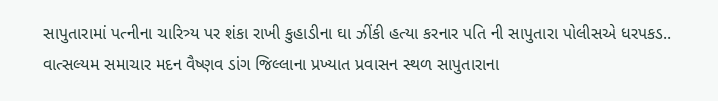સાપુતારામાં પત્નીના ચારિત્ર્ય પર શંકા રાખી કુહાડીના ઘા ઝીંકી હત્યા કરનાર પતિ ની સાપુતારા પોલીસએ ધરપકડ..
વાત્સલ્યમ સમાચાર મદન વૈષ્ણવ ડાંગ જિલ્લાના પ્રખ્યાત પ્રવાસન સ્થળ સાપુતારાના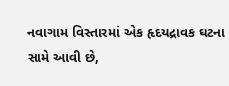નવાગામ વિસ્તારમાં એક હૃદયદ્રાવક ઘટના સામે આવી છે,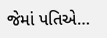જેમાં પતિએ…